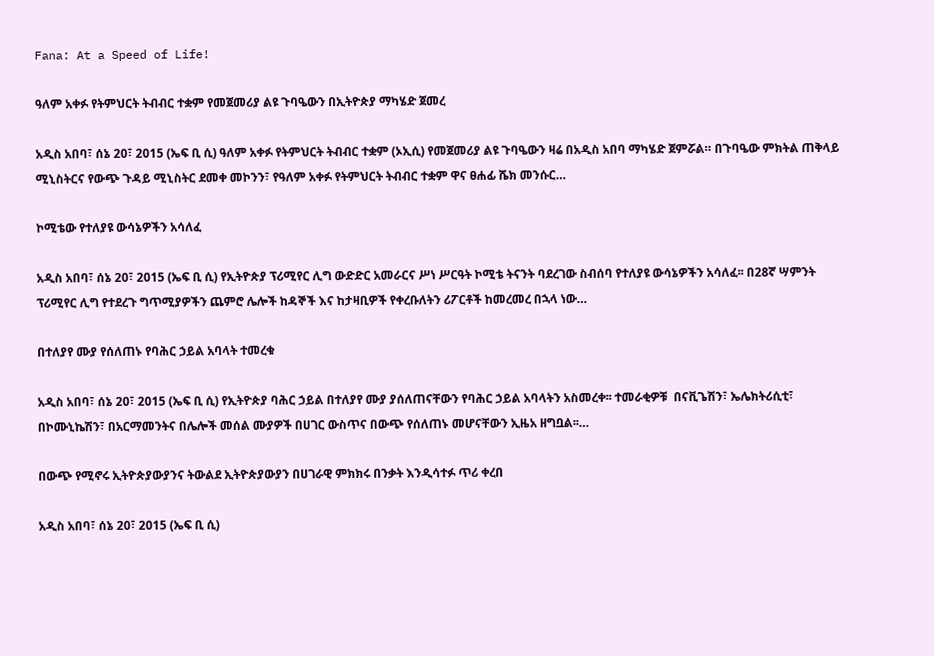Fana: At a Speed of Life!

ዓለም አቀፉ የትምህርት ትብብር ተቋም የመጀመሪያ ልዩ ጉባዔውን በኢትዮጵያ ማካሄድ ጀመረ

አዲስ አበባ፣ ሰኔ 20፣ 2015 (ኤፍ ቢ ሲ) ዓለም አቀፉ የትምህርት ትብብር ተቋም (ኦኢሲ) የመጀመሪያ ልዩ ጉባዔውን ዛሬ በአዲስ አበባ ማካሄድ ጀምሯል። በጉባዔው ምክትል ጠቅላይ ሚኒስትርና የውጭ ጉዳይ ሚኒስትር ደመቀ መኮንን፣ የዓለም አቀፉ የትምህርት ትብብር ተቋም ዋና ፀሐፊ ሼክ መንሱር…

ኮሚቴው የተለያዩ ውሳኔዎችን አሳለፈ

አዲስ አበባ፣ ሰኔ 20፣ 2015 (ኤፍ ቢ ሲ) የኢትዮጵያ ፕሪሚየር ሊግ ውድድር አመራርና ሥነ ሥርዓት ኮሚቴ ትናንት ባደረገው ስብሰባ የተለያዩ ውሳኔዎችን አሳለፈ፡፡ በ28ኛ ሣምንት ፕሪሚየር ሊግ የተደረጉ ግጥሚያዎችን ጨምሮ ሌሎች ከዳኞች እና ከታዛቢዎች የቀረቡለትን ሪፖርቶች ከመረመረ በኋላ ነው…

በተለያየ ሙያ የሰለጠኑ የባሕር ኃይል አባላት ተመረቁ

አዲስ አበባ፣ ሰኔ 20፣ 2015 (ኤፍ ቢ ሲ) የኢትዮጵያ ባሕር ኃይል በተለያየ ሙያ ያሰለጠናቸውን የባሕር ኃይል አባላትን አስመረቀ፡፡ ተመራቂዎቹ  በናቪጌሽን፣ ኤሌክትሪሲቲ፣ በኮሙኒኬሽን፣ በአርማመንትና በሌሎች መሰል ሙያዎች በሀገር ውስጥና በውጭ የሰለጠኑ መሆናቸውን ኢዜአ ዘግቧል፡፡…

በውጭ የሚኖሩ ኢትዮጵያውያንና ትውልደ ኢትዮጵያውያን በሀገራዊ ምክክሩ በንቃት እንዲሳተፉ ጥሪ ቀረበ

አዲስ አበባ፣ ሰኔ 20፣ 2015 (ኤፍ ቢ ሲ)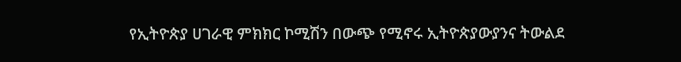የኢትዮጵያ ሀገራዊ ምክክር ኮሚሽን በውጭ የሚኖሩ ኢትዮጵያውያንና ትውልደ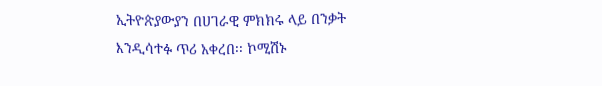ኢትዮጵያውያን በሀገራዊ ምክክሩ ላይ በንቃት እንዲሳተፉ ጥሪ አቀረበ፡፡ ኮሚሽኑ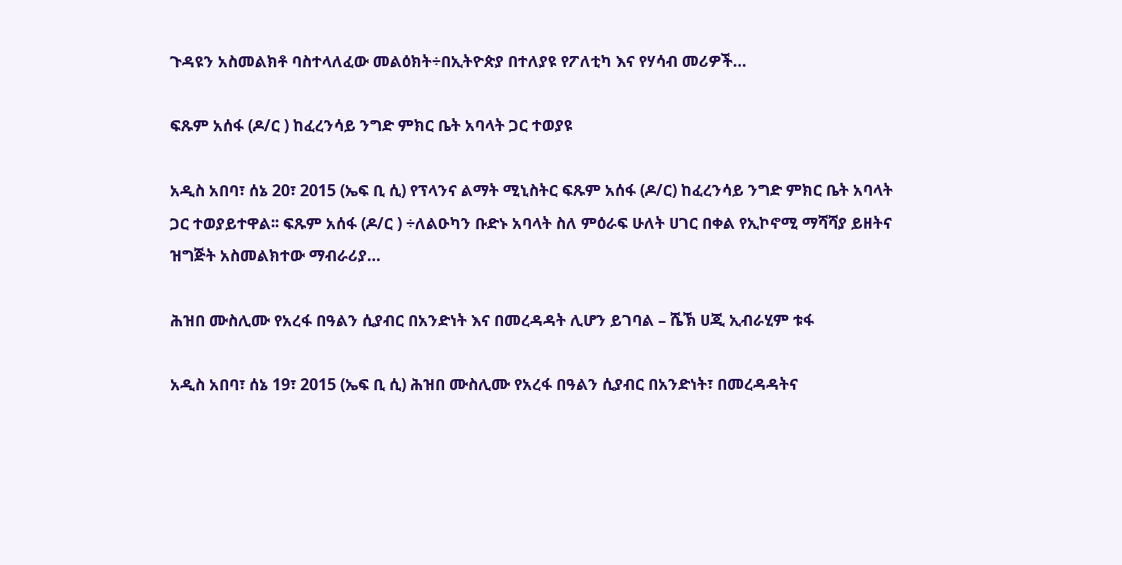ጉዳዩን አስመልክቶ ባስተላለፈው መልዕክት÷በኢትዮጵያ በተለያዩ የፖለቲካ እና የሃሳብ መሪዎች…

ፍጹም አሰፋ (ዶ/ር ) ከፈረንሳይ ንግድ ምክር ቤት አባላት ጋር ተወያዩ

አዲስ አበባ፣ ሰኔ 20፣ 2015 (ኤፍ ቢ ሲ) የፕላንና ልማት ሚኒስትር ፍጹም አሰፋ (ዶ/ር) ከፈረንሳይ ንግድ ምክር ቤት አባላት ጋር ተወያይተዋል፡፡ ፍጹም አሰፋ (ዶ/ር ) ÷ለልዑካን ቡድኑ አባላት ስለ ምዕራፍ ሁለት ሀገር በቀል የኢኮኖሚ ማሻሻያ ይዘትና ዝግጅት አስመልክተው ማብራሪያ…

ሕዝበ ሙስሊሙ የአረፋ በዓልን ሲያብር በአንድነት እና በመረዳዳት ሊሆን ይገባል – ሼኽ ሀጂ ኢብራሂም ቱፋ

አዲስ አበባ፣ ሰኔ 19፣ 2015 (ኤፍ ቢ ሲ) ሕዝበ ሙስሊሙ የአረፋ በዓልን ሲያብር በአንድነት፣ በመረዳዳትና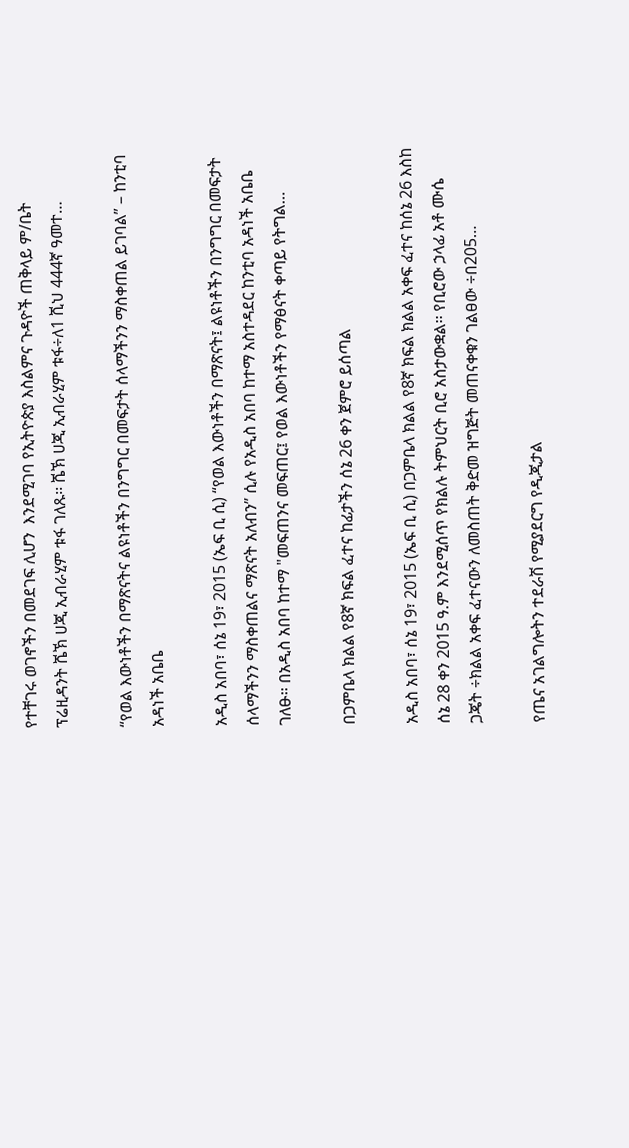የተቸገሩ ወገኖችን በመደገፍ ሊሆን  እንደሚገባ የኢትዮጵያ እስልምና ጉዳዮች ጠቅላይ ም/ቤት ፕሬዚዳንት ሼኽ ሀጂ ኢብራሂም ቱፋ ገለጹ፡፡ ሼኽ ሀጂ ኢብራሂም ቱፋ÷ለ1 ሺህ 444ኛ ዓመተ…

“የወል እውነቶችን በማጽናትና ልዩነቶችን በንግግር በመፍታት ሰላማችንን ማስቀጠል ይገባል” – ከንቲባ አዳነች አቤቤ

አዲስ አበባ፣ ሰኔ 19፣ 2015 (ኤፍ ቢ ሲ) “የወል እውነቶችን በማጽናት፤ ልዩነቶችን በንግግር በመፍታት ሰላማችንን ማስቀጠልና ማጽናት አለብን” ሲሉ የአዲስ አበባ ከተማ አስተዳደር ከንቲባ አዳነች አቤቤ ገለፁ። በአዲስ አበባ ከተማ "መፍጠንና መፍጠር፤ የወል እውነቶችን የማፅናት ቀጣይ የትግል…

በጋምቤላ ክልል የ8ኛ ክፍል ፈተና ከፊታችን ሰኔ 26 ቀን ጀምሮ ይሰጣል

አዲስ አበባ፣ ሰኔ 19፣ 2015 (ኤፍ ቢ ሲ) በጋምቤላ ክልል የ8ኛ ክፍል ክልል አቀፍ ፈተና ከሰኔ 26 እስከ ሰኔ 28 ቀን 2015 ዓ.ም እንደሚሰጥ የክልሉ ትምህርት ቢሮ አስታውቋል፡፡ የቢሮው ኃላፊ አቶ ሙሴ ጋጄት ÷ክልል አቀፍ ፈተናውን ለመስጠት ቅድመ ዝግጅት መጠናቀቁን ገልፀው ÷በ205…

የጤና አገልግሎትን ተደራሽ የሚያደርግ የዲጂታል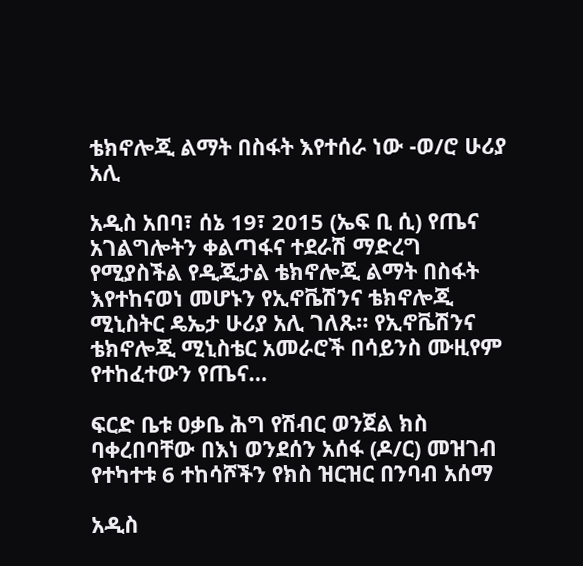ቴክኖሎጂ ልማት በስፋት እየተሰራ ነው -ወ/ሮ ሁሪያ አሊ

አዲስ አበባ፣ ሰኔ 19፣ 2015 (ኤፍ ቢ ሲ) የጤና አገልግሎትን ቀልጣፋና ተደራሽ ማድረግ የሚያስችል የዲጂታል ቴክኖሎጂ ልማት በስፋት እየተከናወነ መሆኑን የኢኖቬሽንና ቴክኖሎጂ ሚኒስትር ዴኤታ ሁሪያ አሊ ገለጹ። የኢኖቬሽንና ቴክኖሎጂ ሚኒስቴር አመራሮች በሳይንስ ሙዚየም የተከፈተውን የጤና…

ፍርድ ቤቱ ዐቃቤ ሕግ የሽብር ወንጀል ክስ ባቀረበባቸው በእነ ወንደሰን አሰፋ (ዶ/ር) መዝገብ የተካተቱ 6 ተከሳሾችን የክስ ዝርዝር በንባብ አሰማ

አዲስ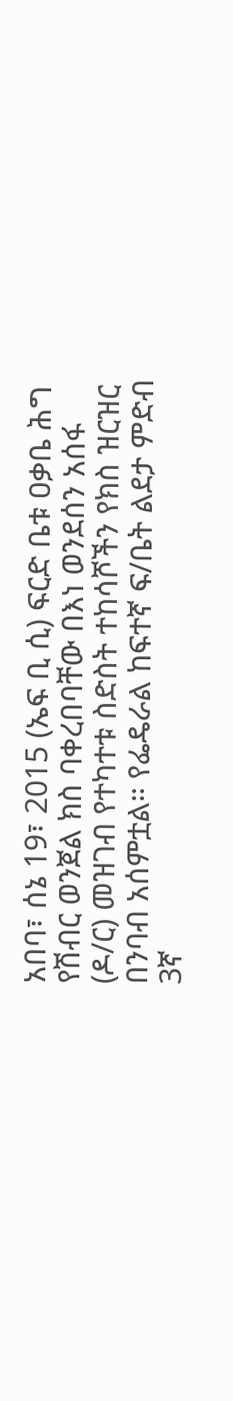አበባ፣ ሰኔ 19፣ 2015 (ኤፍ ቢ ሲ) ፍርድ ቤቱ ዐቃቤ ሕግ የሽብር ወንጀል ክስ ባቀረበባቸው በእነ ወንደሰን አሰፋ (ዶ/ር) መዝገብ የተካተቱ ስድስት ተከሳሾችን የክስ ዝርዝር በንባብ አሰምቷል። የፌዴራል ከፍተኛ ፍ/ቤት ልደታ ምድብ 3ኛ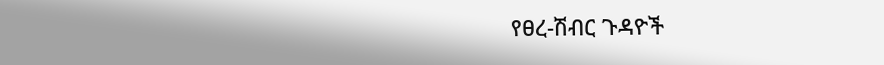የፀረ-ሽብር ጉዳዮች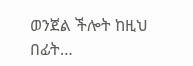ወንጀል ችሎት ከዚህ በፊት…